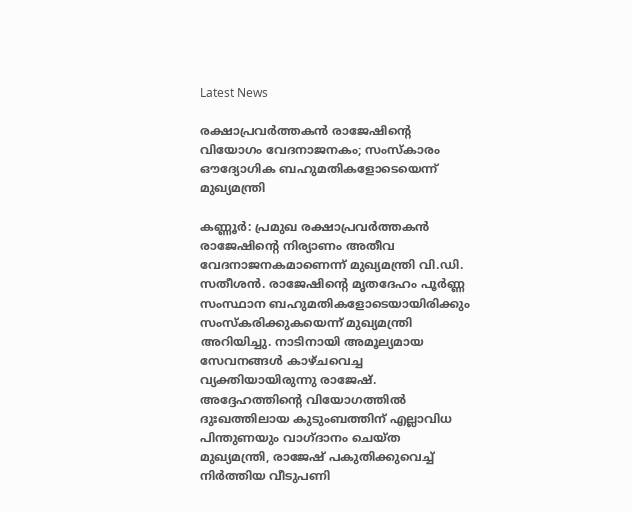Latest News

രക്ഷാപ്രവർത്തകൻ രാജേഷിന്റെ വിയോഗം വേദനാജനകം; സംസ്‌കാരം ഔദ്യോഗിക ബഹുമതികളോടെയെന്ന് മുഖ്യമന്ത്രി

കണ്ണൂർ: പ്രമുഖ രക്ഷാപ്രവർത്തകൻ രാജേഷിന്റെ നിര്യാണം അതീവ വേദനാജനകമാണെന്ന് മുഖ്യമന്ത്രി വി.ഡി. സതീശൻ. രാജേഷിന്റെ മൃതദേഹം പൂർണ്ണ സംസ്ഥാന ബഹുമതികളോടെയായിരിക്കും സംസ്‌കരിക്കുകയെന്ന് മുഖ്യമന്ത്രി അറിയിച്ചു. നാടിനായി അമൂല്യമായ സേവനങ്ങൾ കാഴ്ചവെച്ച വ്യക്തിയായിരുന്നു രാജേഷ്. അദ്ദേഹത്തിന്റെ വിയോഗത്തിൽ ദുഃഖത്തിലായ കുടുംബത്തിന് എല്ലാവിധ പിന്തുണയും വാഗ്ദാനം ചെയ്ത മുഖ്യമന്ത്രി, രാജേഷ് പകുതിക്കുവെച്ച് നിർത്തിയ വീടുപണി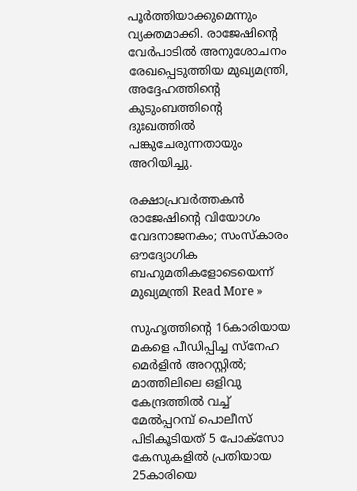പൂർത്തിയാക്കുമെന്നും വ്യക്തമാക്കി. രാജേഷിന്റെ വേർപാടിൽ അനുശോചനം രേഖപ്പെടുത്തിയ മുഖ്യമന്ത്രി, അദ്ദേഹത്തിന്റെ കുടുംബത്തിന്റെ ദുഃഖത്തിൽ പങ്കുചേരുന്നതായും അറിയിച്ചു.

രക്ഷാപ്രവർത്തകൻ രാജേഷിന്റെ വിയോഗം വേദനാജനകം; സംസ്‌കാരം ഔദ്യോഗിക ബഹുമതികളോടെയെന്ന് മുഖ്യമന്ത്രി Read More »

സുഹൃത്തിന്റെ 16കാരിയായ മകളെ പീഡിപ്പിച്ച സ്നേഹ മെർളിൻ അറസ്റ്റിൽ; മാത്തിലിലെ ഒളിവു കേന്ദ്രത്തിൽ വച്ച് മേൽപ്പറമ്പ് പൊലീസ് പിടികൂടിയത് 5 പോക്സോ കേസുകളിൽ പ്രതിയായ 25കാരിയെ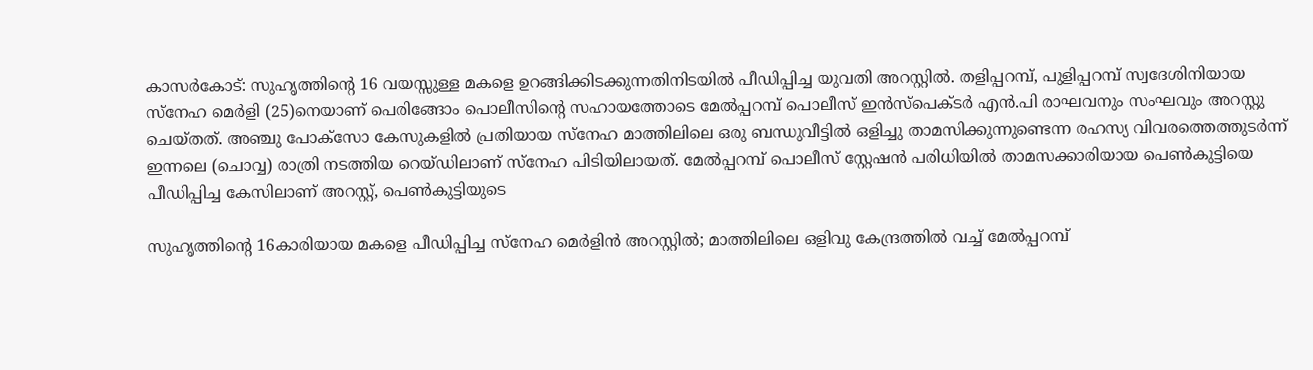കാസർകോട്: സുഹൃത്തിൻ്റെ 16 വയസ്സുള്ള മകളെ ഉറങ്ങിക്കിടക്കുന്നതിനിടയിൽ പീഡിപ്പിച്ച യുവതി അറസ്റ്റിൽ. തളിപ്പറമ്പ്, പുളിപ്പറമ്പ് സ്വദേശിനിയായ സ്നേഹ മെർളി (25)നെയാണ് പെരിങ്ങോം പൊലീസിൻ്റെ സഹായത്തോടെ മേൽപ്പറമ്പ് പൊലീസ് ഇൻസ്പെക്ടർ എൻ.പി രാഘവനും സംഘവും അറസ്റ്റു ചെയ്‌തത്‌. അഞ്ചു പോക്സോ കേസുകളിൽ പ്രതിയായ സ്നേഹ മാത്തിലിലെ ഒരു ബന്ധുവീട്ടിൽ ഒളിച്ചു താമസിക്കുന്നുണ്ടെന്ന രഹസ്യ വിവരത്തെത്തുടർന്ന് ഇന്നലെ (ചൊവ്വ) രാത്രി നടത്തിയ റെയ്‌ഡിലാണ് സ്നേഹ പിടിയിലായത്. മേൽപ്പറമ്പ് പൊലീസ് സ്റ്റേഷൻ പരിധിയിൽ താമസക്കാരിയായ പെൺകുട്ടിയെ പീഡിപ്പിച്ച കേസിലാണ് അറസ്റ്റ്, പെൺകുട്ടിയുടെ

സുഹൃത്തിന്റെ 16കാരിയായ മകളെ പീഡിപ്പിച്ച സ്നേഹ മെർളിൻ അറസ്റ്റിൽ; മാത്തിലിലെ ഒളിവു കേന്ദ്രത്തിൽ വച്ച് മേൽപ്പറമ്പ്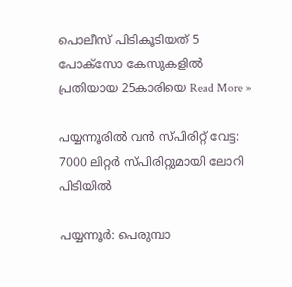പൊലീസ് പിടികൂടിയത് 5 പോക്സോ കേസുകളിൽ പ്രതിയായ 25കാരിയെ Read More »

പയ്യന്നൂരിൽ വൻ സ്പിരിറ്റ് വേട്ട: 7000 ലിറ്റർ സ്പിരിറ്റുമായി ലോറി പിടിയിൽ

പയ്യന്നൂർ: പെരുമ്പാ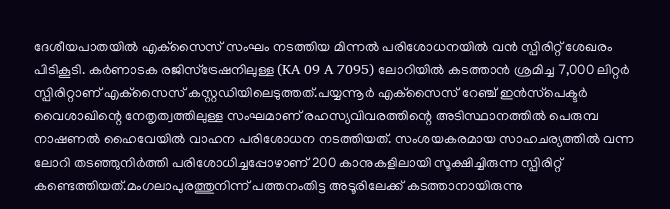ദേശീയപാതയിൽ എക്‌സൈസ് സംഘം നടത്തിയ മിന്നൽ പരിശോധനയിൽ വൻ സ്പിരിറ്റ് ശേഖരം പിടികൂടി. കർണാടക രജിസ്‌ട്രേഷനിലുള്ള (KA 09 A 7095) ലോറിയിൽ കടത്താൻ ശ്രമിച്ച 7,000 ലിറ്റർ സ്പിരിറ്റാണ് എക്‌സൈസ് കസ്റ്റഡിയിലെടുത്തത്.പയ്യന്നൂർ എക്‌സൈസ് റേഞ്ച് ഇൻസ്‌പെക്ടർ വൈശാഖിന്റെ നേതൃത്വത്തിലുള്ള സംഘമാണ് രഹസ്യവിവരത്തിന്റെ അടിസ്ഥാനത്തിൽ പെരുമ്പ നാഷണൽ ഹൈവേയിൽ വാഹന പരിശോധന നടത്തിയത്. സംശയകരമായ സാഹചര്യത്തിൽ വന്ന ലോറി തടഞ്ഞുനിർത്തി പരിശോധിച്ചപ്പോഴാണ് 200 കാനുകളിലായി സൂക്ഷിച്ചിരുന്ന സ്പിരിറ്റ് കണ്ടെത്തിയത്.മംഗലാപുരത്തുനിന്ന് പത്തനംതിട്ട അടൂരിലേക്ക് കടത്താനായിരുന്നു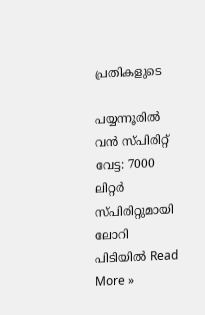പ്രതികളുടെ

പയ്യന്നൂരിൽ വൻ സ്പിരിറ്റ് വേട്ട: 7000 ലിറ്റർ സ്പിരിറ്റുമായി ലോറി പിടിയിൽ Read More »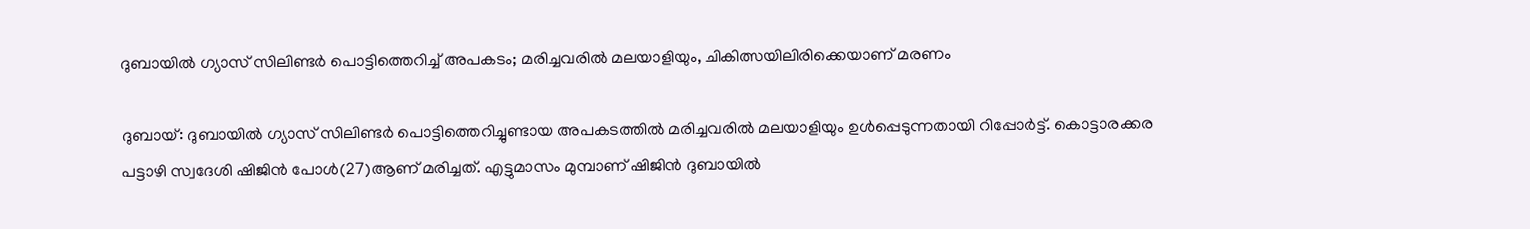ദുബായിൽ ഗ്യാസ് സിലിണ്ടർ പൊട്ടിത്തെറിച്ച് അപകടം; മരിച്ചവരിൽ മലയാളിയും, ചികിത്സയിലിരിക്കെയാണ് മരണം

ദുബായ്: ദുബായിൽ ഗ്യാസ് സിലിണ്ടർ പൊട്ടിത്തെറിച്ചുണ്ടായ അപകടത്തിൽ മരിച്ചവരിൽ മലയാളിയും ഉൾപ്പെടുന്നതായി റിപ്പോർട്ട്. കൊട്ടാരക്കര പട്ടാഴി സ്വദേശി ഷിജിൻ പോൾ(27)ആണ് മരിച്ചത്. എട്ടുമാസം മുമ്പാണ് ഷിജിൻ ദുബായിൽ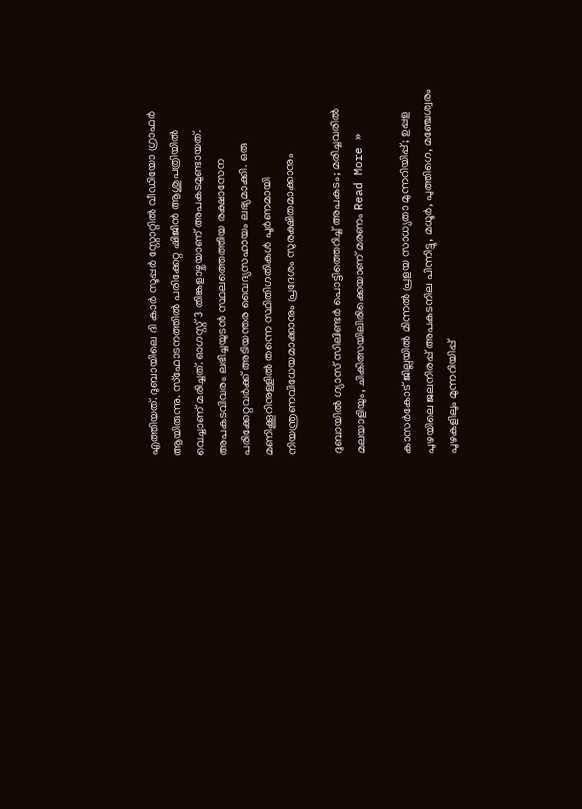എത്തിയത്. ദുബായിലെ ദി കാർ സൂപ്പർ സ്റ്റോറ്റിൽ വീഡിയോ ഗ്രാഫർ ആയിരുന്നു. സ്ഫോടനത്തിൽ പരിക്കേറ്റ ഷിജിൻ ആശുപത്രിയിൽ വെച്ചാണ് മരിച്ചത്. ഓഗസ്റ്റ് 3 തിങ്കളാഴ്ചയാണ് അപകടമുണ്ടായത്. അപകടവിവരം ലഭിച്ചയുടൻ സ്ഥലത്തെത്തിയ രക്ഷാസേന പരിക്കേറ്റവർക്ക് അടിയന്തര വൈദ്യസഹായം ലഭ്യമാക്കി. ഒരു മണിക്കൂറിനുള്ളിൽ തന്നെ സ്ഥിതിഗതികൾ പൂർണമായി നിയന്ത്രണവിധേയമാക്കാനും പ്രദേശം സുരക്ഷിതമാക്കാനും

ദുബായിൽ ഗ്യാസ് സിലിണ്ടർ പൊട്ടിത്തെറിച്ച് അപകടം; മരിച്ചവരിൽ മലയാളിയും, ചികിത്സയിലിരിക്കെയാണ് മരണം Read More »

കാസർകോട് ജില്ലയിൽ മിന്നൽ പ്രളയ സാധ്യതാ മുന്നറിയിപ്പ്; ഉപ്പള പുഴയിലെ ജലനിരപ്പ് അപകടനില പിന്നിട്ടു, മധൂർ, പുത്തിഗെ, മഞ്ചേശ്വരം പുഴകളിലും മുന്നറിയിപ്പ്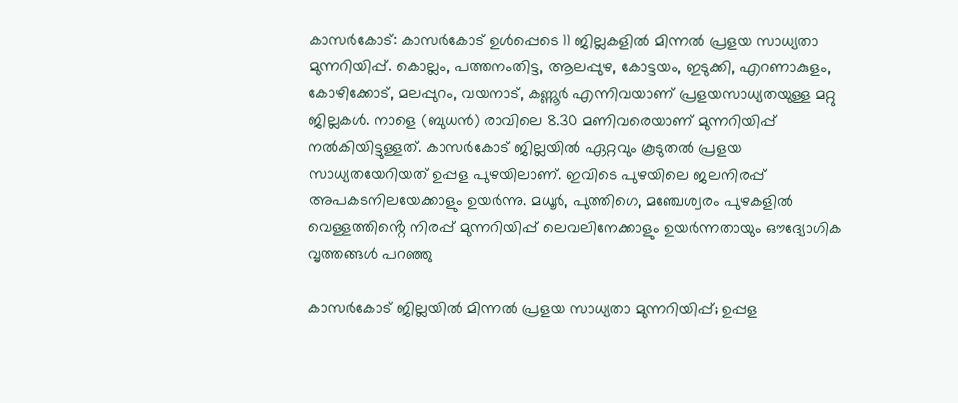കാസർകോട്: കാസർകോട് ഉൾപ്പെടെ 11 ജില്ലകളിൽ മിന്നൽ പ്രളയ സാധ്യതാ മുന്നറിയിപ്പ്. കൊല്ലം, പത്തനംതിട്ട, ആലപ്പുഴ, കോട്ടയം, ഇടുക്കി, എറണാകുളം, കോഴിക്കോട്, മലപ്പുറം, വയനാട്, കണ്ണൂർ എന്നിവയാണ് പ്രളയസാധ്യതയുള്ള മറ്റു ജില്ലകൾ. നാളെ (ബുധൻ) രാവിലെ 8.30 മണിവരെയാണ് മുന്നറിയിപ്പ് നൽകിയിട്ടുള്ളത്. കാസർകോട് ജില്ലയിൽ ഏറ്റവും കൂടുതൽ പ്രളയ സാധ്യതയേറിയത് ഉപ്പള പുഴയിലാണ്. ഇവിടെ പുഴയിലെ ജലനിരപ്പ് അപകടനിലയേക്കാളും ഉയർന്നു. മധൂർ, പുത്തിഗെ, മഞ്ചേശ്വരം പുഴകളിൽ വെള്ളത്തിൻ്റെ നിരപ്പ് മുന്നറിയിപ്പ് ലെവലിനേക്കാളും ഉയർന്നതായും ഔദ്യോഗിക വൃത്തങ്ങൾ പറഞ്ഞു

കാസർകോട് ജില്ലയിൽ മിന്നൽ പ്രളയ സാധ്യതാ മുന്നറിയിപ്പ്; ഉപ്പള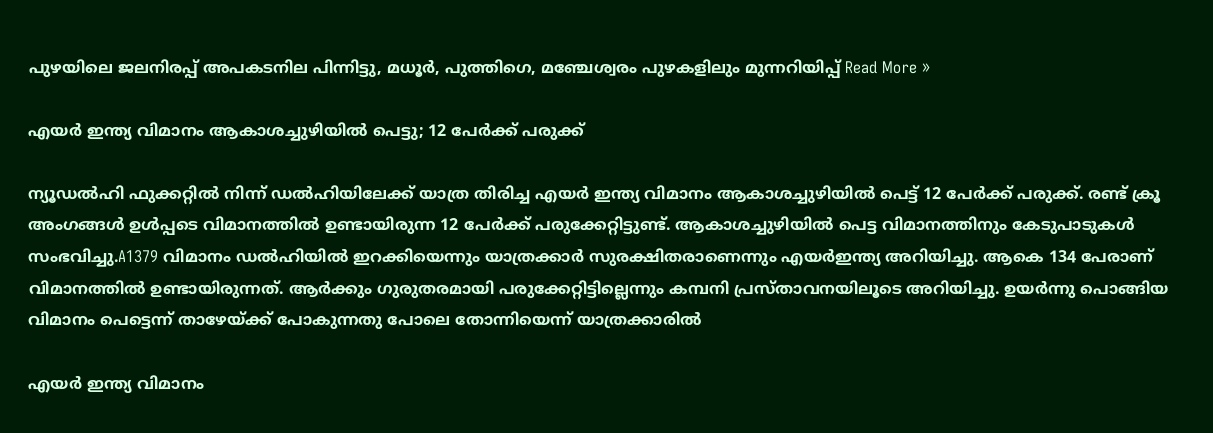പുഴയിലെ ജലനിരപ്പ് അപകടനില പിന്നിട്ടു, മധൂർ, പുത്തിഗെ, മഞ്ചേശ്വരം പുഴകളിലും മുന്നറിയിപ്പ് Read More »

എയർ ഇന്ത്യ വിമാനം ആകാശച്ചുഴിയിൽ പെട്ടു; 12 പേർക്ക് പരുക്ക്

ന്യൂഡൽഹി ഫുക്കറ്റിൽ നിന്ന് ഡൽഹിയിലേക്ക് യാത്ര തിരിച്ച എയർ ഇന്ത്യ വിമാനം ആകാശച്ചുഴിയിൽ പെട്ട് 12 പേർക്ക് പരുക്ക്. രണ്ട് ക്രൂ അംഗങ്ങൾ ഉൾപ്പടെ വിമാനത്തിൽ ഉണ്ടായിരുന്ന 12 പേർക്ക് പരുക്കേറ്റിട്ടുണ്ട്. ആകാശച്ചുഴിയിൽ പെട്ട വിമാനത്തിനും കേടുപാടുകൾ സംഭവിച്ചു.A1379 വിമാനം ഡൽഹിയിൽ ഇറക്കിയെന്നും യാത്രക്കാർ സുരക്ഷിതരാണെന്നും എയർഇന്ത്യ അറിയിച്ചു. ആകെ 134 പേരാണ് വിമാനത്തിൽ ഉണ്ടായിരുന്നത്. ആർക്കും ഗുരുതരമായി പരുക്കേറ്റിട്ടില്ലെന്നും കമ്പനി പ്രസ്താവനയിലൂടെ അറിയിച്ചു. ഉയർന്നു പൊങ്ങിയ വിമാനം പെട്ടെന്ന് താഴേയ്ക്ക് പോകുന്നതു പോലെ തോന്നിയെന്ന് യാത്രക്കാരിൽ

എയർ ഇന്ത്യ വിമാനം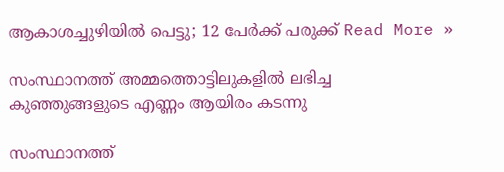ആകാശച്ചുഴിയിൽ പെട്ടു; 12 പേർക്ക് പരുക്ക് Read More »

സംസ്ഥാനത്ത് അമ്മത്തൊട്ടിലുകളിൽ ലഭിച്ച കുഞ്ഞുങ്ങളുടെ എണ്ണം ആയിരം കടന്നു

സംസ്ഥാനത്ത്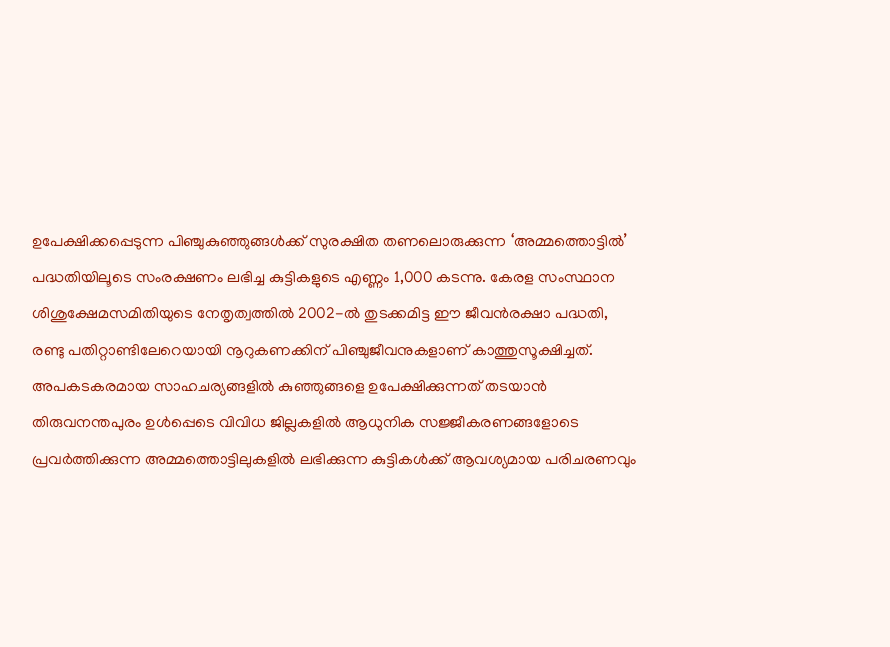ഉപേക്ഷിക്കപ്പെടുന്ന പിഞ്ചുകുഞ്ഞുങ്ങൾക്ക് സുരക്ഷിത തണലൊരുക്കുന്ന ‘അമ്മത്തൊട്ടിൽ’ പദ്ധതിയിലൂടെ സംരക്ഷണം ലഭിച്ച കുട്ടികളുടെ എണ്ണം 1,000 കടന്നു. കേരള സംസ്ഥാന ശിശുക്ഷേമസമിതിയുടെ നേതൃത്വത്തിൽ 2002-ൽ തുടക്കമിട്ട ഈ ജീവൻരക്ഷാ പദ്ധതി, രണ്ടു പതിറ്റാണ്ടിലേറെയായി നൂറുകണക്കിന് പിഞ്ചുജീവനുകളാണ് കാത്തുസൂക്ഷിച്ചത്. അപകടകരമായ സാഹചര്യങ്ങളിൽ കുഞ്ഞുങ്ങളെ ഉപേക്ഷിക്കുന്നത് തടയാൻ തിരുവനന്തപുരം ഉൾപ്പെടെ വിവിധ ജില്ലകളിൽ ആധുനിക സജ്ജീകരണങ്ങളോടെ പ്രവർത്തിക്കുന്ന അമ്മത്തൊട്ടിലുകളിൽ ലഭിക്കുന്ന കുട്ടികൾക്ക് ആവശ്യമായ പരിചരണവും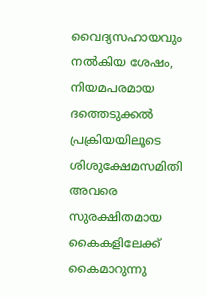വൈദ്യസഹായവും നൽകിയ ശേഷം, നിയമപരമായ ദത്തെടുക്കൽ പ്രക്രിയയിലൂടെ ശിശുക്ഷേമസമിതി അവരെ സുരക്ഷിതമായ കൈകളിലേക്ക് കൈമാറുന്നു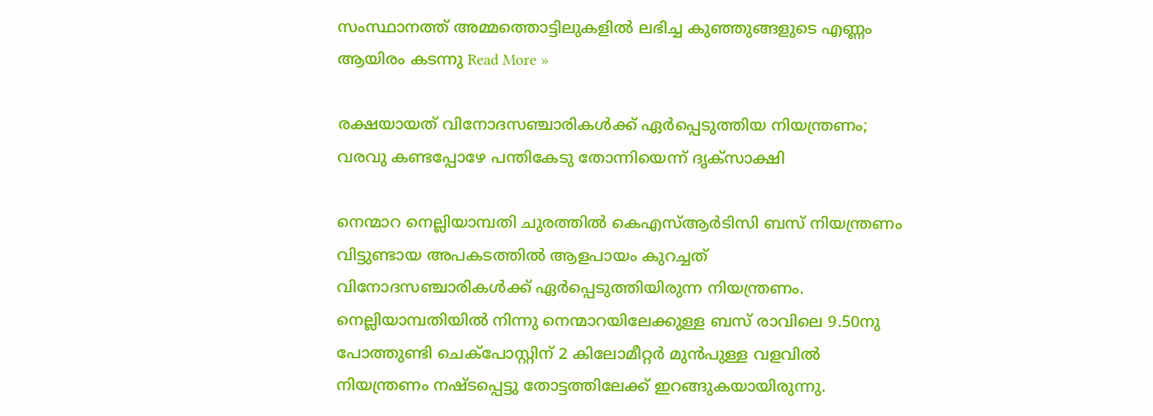സംസ്ഥാനത്ത് അമ്മത്തൊട്ടിലുകളിൽ ലഭിച്ച കുഞ്ഞുങ്ങളുടെ എണ്ണം ആയിരം കടന്നു Read More »

രക്ഷയായത് വിനോദസഞ്ചാരികൾക്ക് ഏർപ്പെടുത്തിയ നിയന്ത്രണം; വരവു കണ്ടപ്പോഴേ പന്തികേടു തോന്നിയെന്ന് ദൃക്‌സാക്ഷി

നെന്മാറ നെല്ലിയാമ്പതി ചുരത്തിൽ കെഎസ്ആർടിസി ബസ് നിയന്ത്രണം വിട്ടുണ്ടായ അപകടത്തിൽ ആളപായം കുറച്ചത് വിനോദസഞ്ചാരികൾക്ക് ഏർപ്പെടുത്തിയിരുന്ന നിയന്ത്രണം. നെല്ലിയാമ്പതിയിൽ നിന്നു നെന്മാറയിലേക്കുള്ള ബസ് രാവിലെ 9.50നു പോത്തുണ്ടി ചെക്പോസ്റ്റിന് 2 കിലോമീറ്റർ മുൻപുള്ള വളവിൽ നിയന്ത്രണം നഷ്‌ടപ്പെട്ടു തോട്ടത്തിലേക്ക് ഇറങ്ങുകയായിരുന്നു.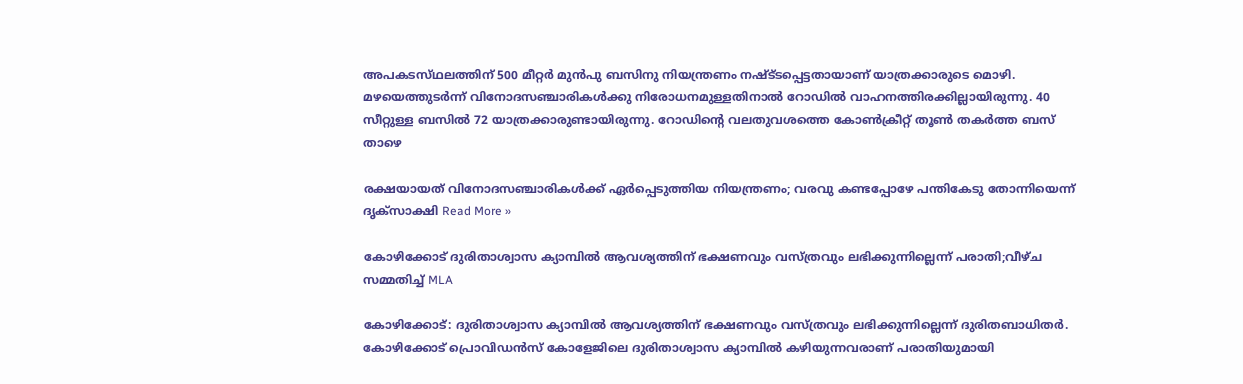അപകടസ്‌ഥലത്തിന് 500 മീറ്റർ മുൻപു ബസിനു നിയന്ത്രണം നഷ്ട്‌ടപ്പെട്ടതായാണ് യാത്രക്കാരുടെ മൊഴി. മഴയെത്തുടർന്ന് വിനോദസഞ്ചാരികൾക്കു നിരോധനമുള്ളതിനാൽ റോഡിൽ വാഹനത്തിരക്കില്ലായിരുന്നു. 40 സീറ്റുള്ള ബസിൽ 72 യാത്രക്കാരുണ്ടായിരുന്നു. റോഡിൻ്റെ വലതുവശത്തെ കോൺക്രീറ്റ് തൂൺ തകർത്ത ബസ് താഴെ

രക്ഷയായത് വിനോദസഞ്ചാരികൾക്ക് ഏർപ്പെടുത്തിയ നിയന്ത്രണം; വരവു കണ്ടപ്പോഴേ പന്തികേടു തോന്നിയെന്ന് ദൃക്‌സാക്ഷി Read More »

കോഴിക്കോട് ദുരിതാശ്വാസ ക്യാമ്പിൽ ആവശ്യത്തിന് ഭക്ഷണവും വസ്ത്രവും ലഭിക്കുന്നില്ലെന്ന് പരാതി;വീഴ്‌ച സമ്മതിച്ച് MLA

കോഴിക്കോട്: ദുരിതാശ്വാസ ക്യാമ്പിൽ ആവശ്യത്തിന് ഭക്ഷണവും വസ്ത്രവും ലഭിക്കുന്നില്ലെന്ന് ദുരിതബാധിതർ. കോഴിക്കോട് പ്രൊവിഡൻസ് കോളേജിലെ ദുരിതാശ്വാസ ക്യാമ്പിൽ കഴിയുന്നവരാണ് പരാതിയുമായി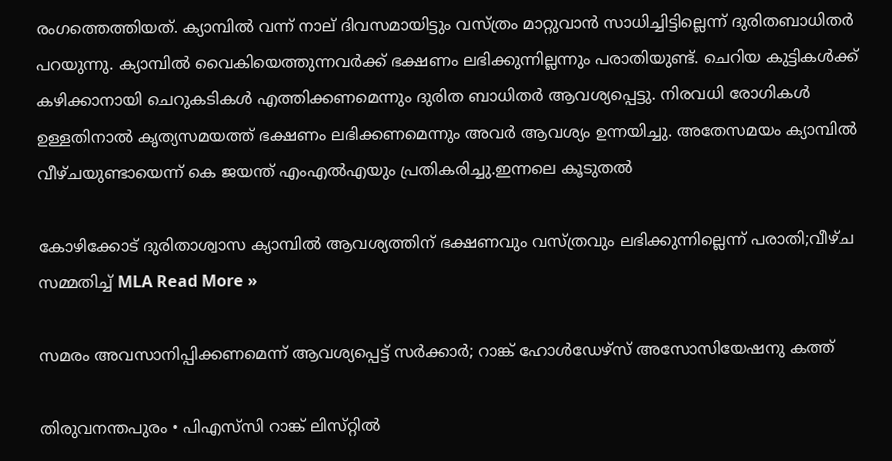രംഗത്തെത്തിയത്. ക്യാമ്പിൽ വന്ന് നാല് ദിവസമായിട്ടും വസ്ത്രം മാറ്റുവാൻ സാധിച്ചിട്ടില്ലെന്ന് ദുരിതബാധിതർ പറയുന്നു. ക്യാമ്പിൽ വൈകിയെത്തുന്നവർക്ക് ഭക്ഷണം ലഭിക്കുന്നില്ലന്നും പരാതിയുണ്ട്. ചെറിയ കുട്ടികൾക്ക് കഴിക്കാനായി ചെറുകടികൾ എത്തിക്കണമെന്നും ദുരിത ബാധിതർ ആവശ്യപ്പെട്ടു. നിരവധി രോഗികൾ ഉള്ളതിനാൽ കൃത്യസമയത്ത് ഭക്ഷണം ലഭിക്കണമെന്നും അവർ ആവശ്യം ഉന്നയിച്ചു. അതേസമയം ക്യാമ്പിൽ വീഴ്ചയുണ്ടായെന്ന് കെ ജയന്ത് എംഎൽഎയും പ്രതികരിച്ചു.ഇന്നലെ കൂടുതൽ

കോഴിക്കോട് ദുരിതാശ്വാസ ക്യാമ്പിൽ ആവശ്യത്തിന് ഭക്ഷണവും വസ്ത്രവും ലഭിക്കുന്നില്ലെന്ന് പരാതി;വീഴ്‌ച സമ്മതിച്ച് MLA Read More »

സമരം അവസാനിപ്പിക്കണമെന്ന് ആവശ്യപ്പെട്ട് സർക്കാർ; റാങ്ക് ഹോൾഡേഴ്‌സ് അസോസിയേഷനു കത്ത്

തിരുവനന്തപുരം • പിഎസ്‌സി റാങ്ക് ലിസ്‌റ്റിൽ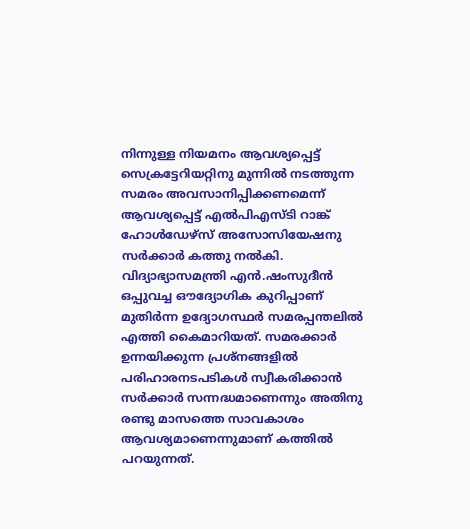നിന്നുള്ള നിയമനം ആവശ്യപ്പെട്ട് സെക്രട്ടേറിയറ്റിനു മുന്നിൽ നടത്തുന്ന സമരം അവസാനിപ്പിക്കണമെന്ന് ആവശ്യപ്പെട്ട് എൽപിഎസ്‌ടി റാങ്ക്‌ ഹോൾഡേഴ്സ് അസോസിയേഷനു സർക്കാർ കത്തു നൽകി. വിദ്യാഭ്യാസമന്ത്രി എൻ.ഷംസുദീൻ ഒപ്പുവച്ച ഔദ്യോഗിക കുറിപ്പാണ് മുതിർന്ന ഉദ്യോഗസ്ഥർ സമരപ്പന്തലിൽ എത്തി കൈമാറിയത്. സമരക്കാർ ഉന്നയിക്കുന്ന പ്രശ്‌നങ്ങളിൽ പരിഹാരനടപടികൾ സ്വീകരിക്കാൻ സർക്കാർ സന്നദ്ധമാണെന്നും അതിനു രണ്ടു മാസത്തെ സാവകാശം ആവശ്യമാണെന്നുമാണ് കത്തിൽ പറയുന്നത്.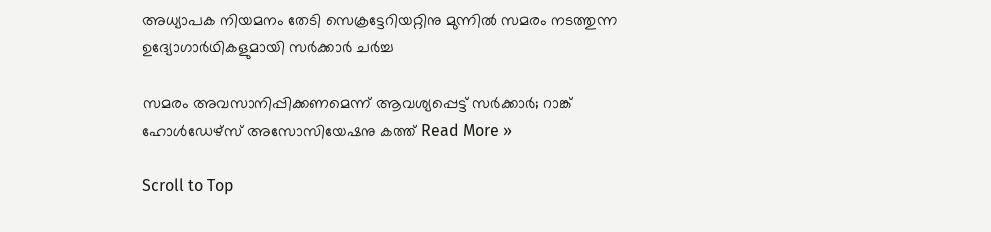അധ്യാപക നിയമനം തേടി സെക്രട്ടേറിയറ്റിനു മുന്നിൽ സമരം നടത്തുന്ന ഉദ്യോഗാർഥികളുമായി സർക്കാർ ചർച്ച

സമരം അവസാനിപ്പിക്കണമെന്ന് ആവശ്യപ്പെട്ട് സർക്കാർ; റാങ്ക് ഹോൾഡേഴ്‌സ് അസോസിയേഷനു കത്ത് Read More »

Scroll to Top